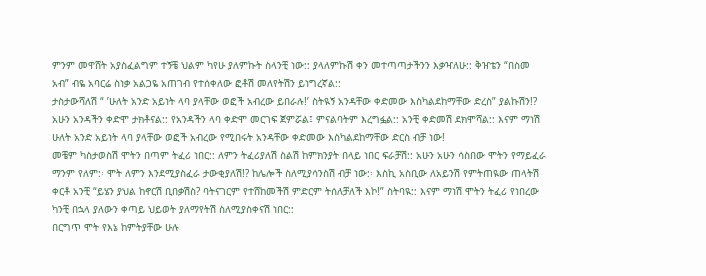ምንም መዋሸት አያስፈልግም ተኝቼ ህልም ካየሁ ያለምኩት ስላንቺ ነው:: ያላለምኩሽ ቀን መተጣጣታችንን እቃዣለሁ:: ቅዠቴን “በስመ አብ” ብዬ አባርሬ ስነቃ አልጋዬ አጠገብ የተሰቀለው ፎቶሽ መለየትሽን ይነግረኛል::
ታስታውሻለሽ “ ’ሁለት አንድ አይነት ላባ ያላቸው ወፎች አብረው ይበራሉ!’ ስትዪኝ አንዳቸው ቀድመው እስካልደከማቸው ድረስ” ያልኩሽን!? አሁን አንዳችን ቀድሞ ታክቶናል:: የአንዳችን ላባ ቀድሞ መርገፍ ጀምሯል፤ ምናልባትም እረግፏል:: አንቺ ቀድመሽ ደክሞሻል:: እናም ማነሽ ሁለት አንድ አይነት ላባ ያላቸው ወፎች አብረው የሚበሩት አንዳቸው ቀድመው እስካልደከማቸው ድርስ ብቻ ነው!
መቼም ካስታወስሽ ሞትን በጣም ትፈሪ ነበር:: ለምን ትፈሪያለሽ ስልሽ ከምክንያት በላይ ነበር ፍራቻሽ:: አሁን አሁን ሳስበው ሞትን የማይፈራ ማንም የለም:፡ ሞት ለምን እንደሚያስፈራ ታውቂያለሽ!? ከሌሎች ስለሚያሳንስሽ ብቻ ነው:፡ እስኪ አስቢው ለአይንሽ የምትጠዪው ጠላትሽ ቀርቶ አንቺ “ይሄን ያህል ከኖርሽ ቢበቃሽስ? ባትናገርም የተሸከመችሽ ምድርም ትሰለቻለች እኮ!” ስትባዪ:: እናም ማነሽ ሞትን ትፈሪ የነበረው ካንቺ በኋላ ያለውን ቀጣይ ህይወት ያለማየትሽ ስለሚያስቀናሽ ነበር::
በርግጥ ሞት የእኔ ከምትያቸው ሁሉ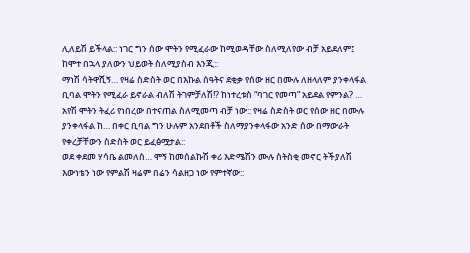ሊለይሽ ይችላል:: ነገር ግን ሰው ሞትን የሚፈራው ከሚወዳቸው ስለሚለየው ብቻ አይደለም፤ ከሞተ በኋላ ያለውን ህይወት ስለሚያስብ እንጂ::
ማነሽ ሳትዋሺኝ… የዛሬ ስድስት ወር በእኩል ሰዓትና ደቂቃ የሰው ዘር በሙሉ ለዘላለም ያንቀላፋል ቢባል ሞትን የሚፈራ ይኖራል ብለሽ ትገምቻለሽ!? ከነተረቱስ “ባገር የመጣ” አይደል የምንል? … አየሽ ሞትን ትፈሪ የነበረው በተናጠል ስለሚመጣ ብቻ ነው:: የዛሬ ስድስት ወር የሰው ዘር በሙሉ ያንቀላፋል ከ… በቀር ቢባል ግን ሁሉም አንደበቶች ስለማያንቀላፋው አንድ ሰው በማውራት የቀረቻቸውን ስድስት ወር ይፈፅሟታል::
ወደ ቀደመ ሃሳቤ ልመለስ… ሞኝ ከመሰልኩሽ ቀሪ እድሜሽን ሙሉ ስትስቂ መኖር ትችያለሽ እውነቴን ነው የምልሽ ዛሬም በሬን ሳልዘጋ ነው የምተኛው::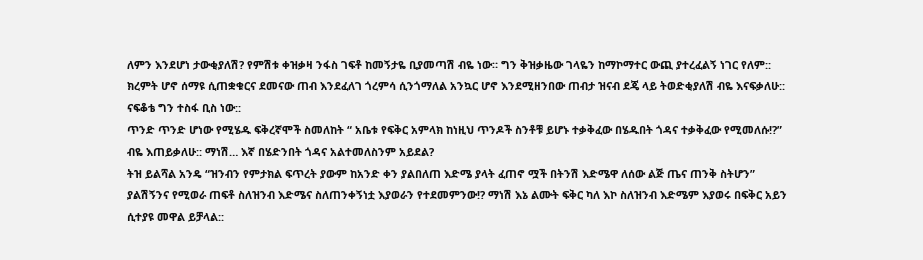ለምን እንደሆነ ታውቂያለሽ? የምሽቱ ቀዝቃዛ ንፋስ ገፍቶ ከመኝታዬ ቢያመጣሽ ብዬ ነው። ግን ቅዝቃዜው ገላዬን ከማኮማተር ውጪ ያተረፈልኝ ነገር የለም::
ክረምት ሆኖ ሰማዩ ሲጠቋቁርና ደመናው ጠብ እንደፈለገ ጎረምሳ ሲንጎማለል አንኳር ሆኖ እንደሚዘንበው ጠብታ ዝናብ ደጄ ላይ ትወድቂያለሽ ብዬ እናፍቃለሁ:: ናፍቆቴ ግን ተስፋ ቢስ ነው::
ጥንድ ጥንድ ሆነው የሚሄዱ ፍቅረኛሞች ስመለከት “ አቤቱ የፍቅር አምላክ ከነዚህ ጥንዶች ስንቶቹ ይሆኑ ተቃቅፈው በሄዱበት ጎዳና ተቃቅፈው የሚመለሱ!?” ብዬ እጠይቃለሁ:: ማነሽ… እኛ በሄድንበት ጎዳና አልተመለስንም አይደል?
ትዝ ይልሻል አንዴ “ዝንብን የምታክል ፍጥረት ያውም ከአንድ ቀን ያልበለጠ እድሜ ያላት ፈጠኖ ሟች በትንሽ እድሜዋ ለሰው ልጅ ጤና ጠንቅ ስትሆን” ያልሽኝንና የሚወራ ጠፍቶ ስለዝንብ እድሜና ስለጠንቀኝነቷ እያወራን የተደመምንው!? ማነሽ እኔ ልሙት ፍቅር ካለ እኮ ስለዝንብ እድሜም እያወሩ በፍቅር አይን ሲተያዩ መዋል ይቻላል::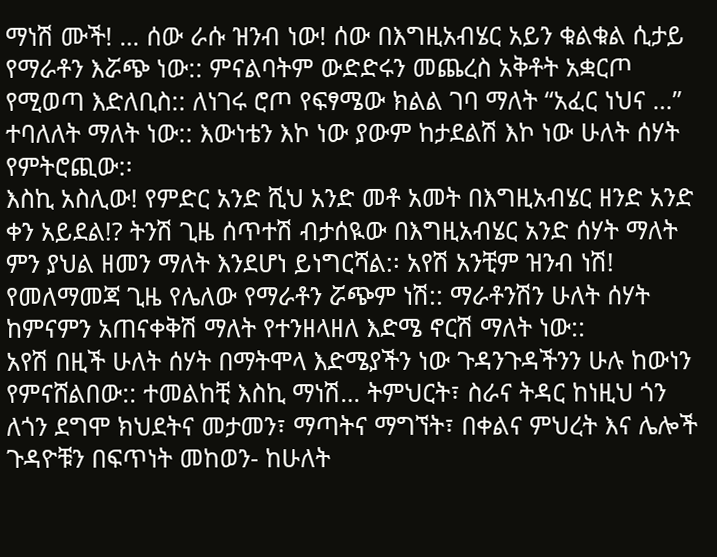ማነሽ ሙች! … ሰው ራሱ ዝንብ ነው! ሰው በእግዚአብሄር አይን ቁልቁል ሲታይ የማራቶን እሯጭ ነው:: ምናልባትም ውድድሩን መጨረስ አቅቶት አቋርጦ የሚወጣ እድለቢስ:: ለነገሩ ሮጦ የፍፃሜው ክልል ገባ ማለት “አፈር ነህና …” ተባለለት ማለት ነው:: እውነቴን እኮ ነው ያውም ከታደልሽ እኮ ነው ሁለት ሰሃት የምትሮጪው:፡
እስኪ አስሊው! የምድር አንድ ሺህ አንድ መቶ አመት በእግዚአብሄር ዘንድ አንድ ቀን አይደል!? ትንሽ ጊዜ ሰጥተሽ ብታሰዪው በእግዚአብሄር አንድ ሰሃት ማለት ምን ያህል ዘመን ማለት እንደሆነ ይነግርሻል:፡ አየሽ አንቺም ዝንብ ነሽ! የመለማመጃ ጊዜ የሌለው የማራቶን ሯጭም ነሽ:: ማራቶንሽን ሁለት ሰሃት ከምናምን አጠናቀቅሽ ማለት የተንዘላዘለ እድሜ ኖርሽ ማለት ነው::
አየሽ በዚች ሁለት ሰሃት በማትሞላ እድሜያችን ነው ጉዳንጉዳችንን ሁሉ ከውነን የምናሸልበው:: ተመልከቺ እስኪ ማነሽ… ትምህርት፣ ስራና ትዳር ከነዚህ ጎን ለጎን ደግሞ ክህደትና መታመን፣ ማጣትና ማግኘት፣ በቀልና ምህረት እና ሌሎች ጉዳዮቹን በፍጥነት መከወን- ከሁለት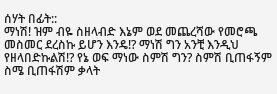ሰሃት በፊት::
ማነሽ! ዝም ብዬ ስዘላብድ እኔም ወደ መጨረሻው የመሮጫ መስመር ደረስኩ ይሆን እንዴ!? ማነሽ ግን አንቺ እንዲህ የዘላበድኩልሽ!? የኔ ወፍ ማነው ስምሽ ግን? ስምሽ ቢጠፋኝም ስሜ ቢጠፋሽም ቃላት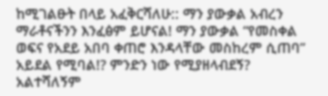ከሚገልፁት በላይ አፈቅርሻለሁ:: ማን ያውቃል አብረን ማራቶናችንን እንፈፅም ይሆናል! ማን ያውቃል “የመስቀል ወፍና የአደይ አበባ ቀጠሮ እንዳላቸው መስከረም ሲጠባ” አይደል የሚባል!? ምንድን ነው የሚያዘላብደኝ? አልተሻለኝም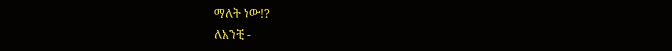ማለት ነው!?
ለአንቺ -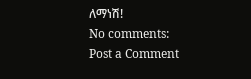ለማነሽ!
No comments:
Post a Comment